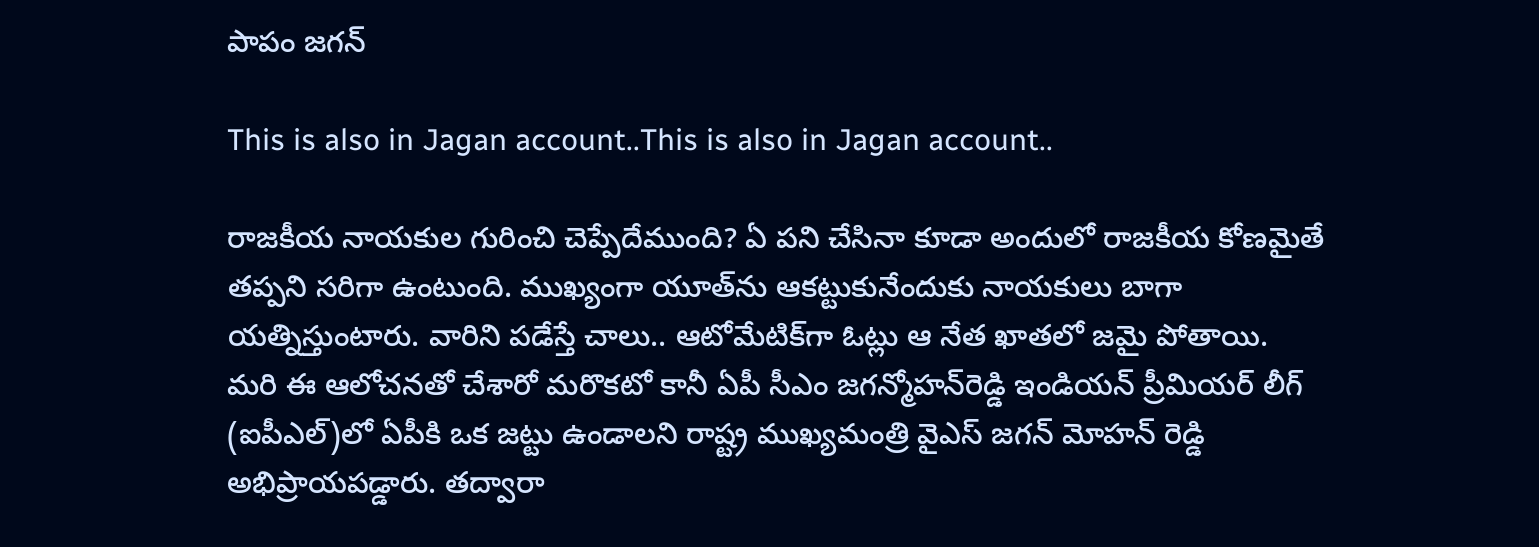పాపం జగన్

This is also in Jagan account..This is also in Jagan account..

రాజకీయ నాయకుల గురించి చెప్పేదేముంది? ఏ పని చేసినా కూడా అందులో రాజకీయ కోణమైతే తప్పని సరిగా ఉంటుంది. ముఖ్యంగా యూత్‌ను ఆకట్టుకునేందుకు నాయకులు బాగా యత్నిస్తుంటారు. వారిని పడేస్తే చాలు.. ఆటోమేటిక్‌గా ఓట్లు ఆ నేత ఖాతలో జమై పోతాయి. మరి ఈ ఆలోచనతో చేశారో మరొకటో కానీ ఏపీ సీఎం జగన్మోహన్‌రెడ్డి ఇండియన్ ప్రీమియర్ లీగ్ (ఐపీఎల్)లో ఏపీకి ఒక జట్టు ఉండాలని రాష్ట్ర ముఖ్యమంత్రి వైఎస్ జగన్ మోహన్ రెడ్డి అభిప్రాయపడ్డారు. తద్వారా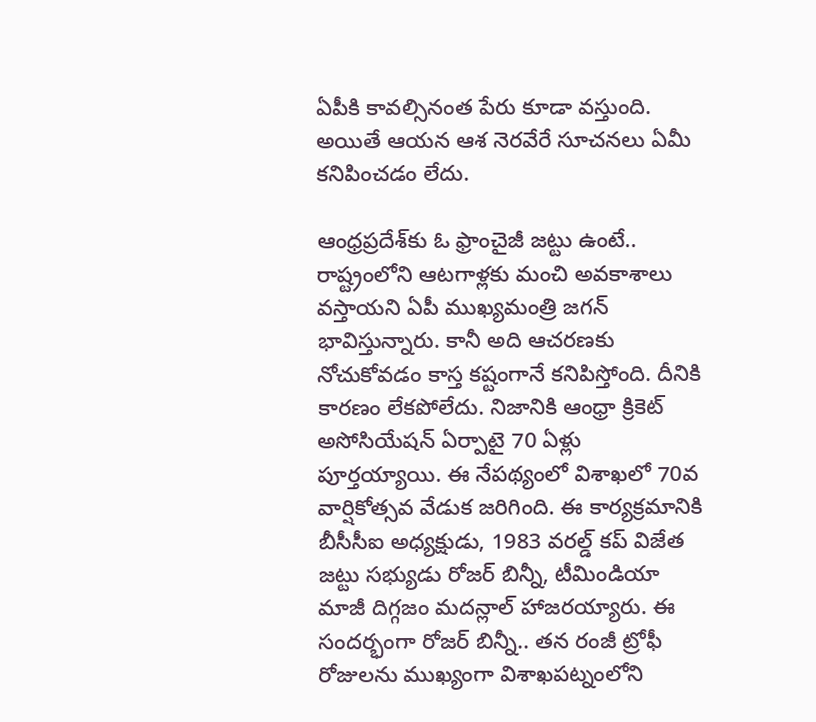ఏపీకి కావల్సినంత పేరు కూడా వస్తుంది. అయితే ఆయన ఆశ నెరవేరే సూచనలు ఏమీ కనిపించడం లేదు.

ఆంధ్రప్రదేశ్‌కు ఓ ఫ్రాంచైజీ జట్టు ఉంటే.. రాష్ట్రంలోని ఆటగాళ్లకు మంచి అవకాశాలు వస్తాయని ఏపీ ముఖ్యమంత్రి జగన్ భావిస్తున్నారు. కానీ అది ఆచరణకు నోచుకోవడం కాస్త కష్టంగానే కనిపిస్తోంది. దీనికి కారణం లేకపోలేదు. నిజానికి ఆంధ్రా క్రికెట్ అసోసియేషన్ ఏర్పాటై 70 ఏళ్లు పూర్తయ్యాయి. ఈ నేపథ్యంలో విశాఖలో 70వ వార్షికోత్సవ వేడుక జరిగింది. ఈ కార్యక్రమానికి బీసీసీఐ అధ్యక్షుడు, 1983 వరల్డ్ కప్ విజేత జట్టు సభ్యుడు రోజర్ బిన్నీ, టీమిండియా మాజీ దిగ్గజం మదన్లాల్ హాజరయ్యారు. ఈ సందర్భంగా రోజర్ బిన్నీ.. తన రంజీ ట్రోఫీ రోజులను ముఖ్యంగా విశాఖపట్నంలోని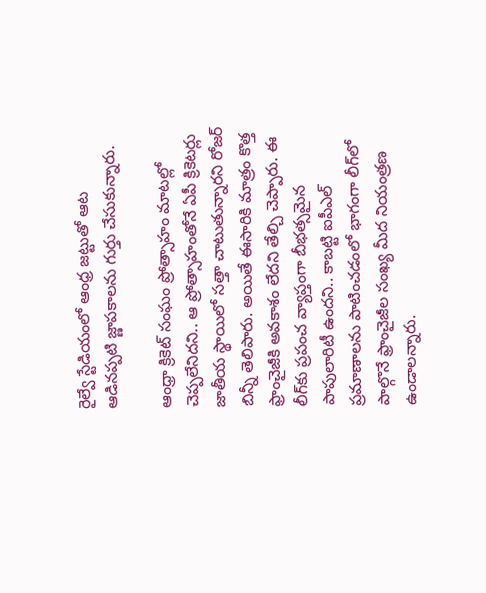రైల్వే స్టేడియంలో ఆంధ్ర జట్టుతో ఆట ఆడినప్పటి జ్ణాపకాలను గుర్తు చేసుకున్నారు.

ఆంధ్రా క్రికెట్ సంఘం ప్రోత్సాహం మాటల్లో చెప్పలేనిదని.. ఆ ప్రోత్సాహంతోనే ఏపీ క్రికెటర్లు జాతీయ స్థాయిలో సత్తా చాటుతున్నారని రోజర్ బిన్నీ తెలిపారు. అయితే ఈసారికి మాత్రం కొత్త ఫ్రాంచైజీకి అవకాశం లేదని తేల్చి చెప్పారు. ఈ లీగ్‌కు ప్రపంచ వ్యాప్తంగా బీభత్సమైన పాపులారిటీ ఉందని.. కాబట్టి ఐపీఎల్ ప్రమాణాలను పాటించడంలో భాగంగా లీగ్‌లో పాల్గొనే ఫ్రాంచైజీల సంఖ్య మీద నియంత్రణ ఉండాలన్నారు.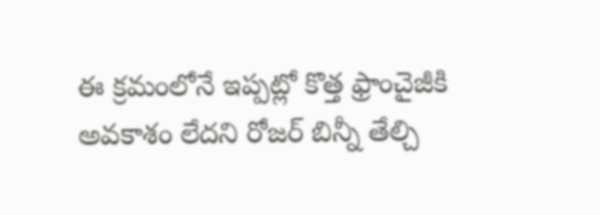ఈ క్రమంలోనే ఇప్పట్లో కొత్త ఫ్రాంచైజీకి అవకాశం లేదని రోజర్ బిన్నీ తేల్చి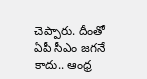చెప్పారు. దీంతో ఏపీ సీఎం జగనే కాదు.. ఆంధ్ర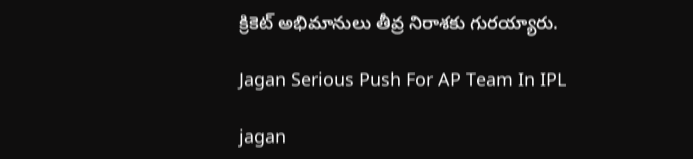క్రికెట్ అభిమానులు తీవ్ర నిరాశకు గురయ్యారు.

Jagan Serious Push For AP Team In IPL

jagan